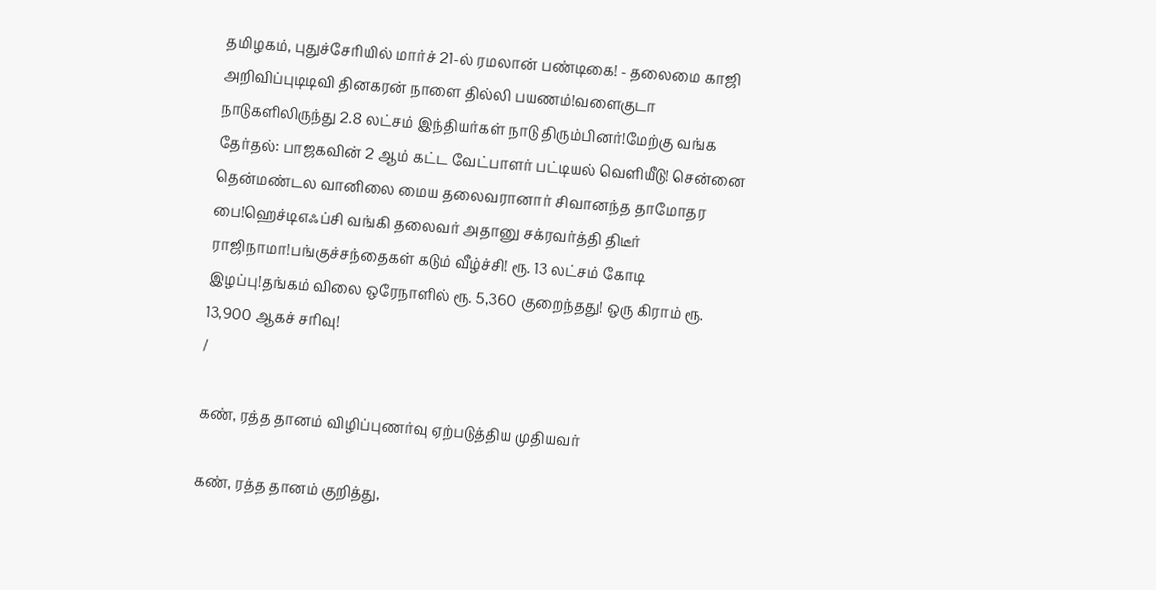தமிழகம், புதுச்சேரியில் மார்ச் 21-ல் ரமலான் பண்டிகை! - தலைமை காஜி அறிவிப்புடிடிவி தினகரன் நாளை தில்லி பயணம்!வளைகுடா நாடுகளிலிருந்து 2.8 லட்சம் இந்தியர்கள் நாடு திரும்பினர்!மேற்கு வங்க தேர்தல்: பாஜகவின் 2 ஆம் கட்ட வேட்பாளர் பட்டியல் வெளியீடு! சென்னை தென்மண்டல வானிலை மைய தலைவரானார் சிவானந்த தாமோதர பை!ஹெச்டிஎஃப்சி வங்கி தலைவர் அதானு சக்ரவர்த்தி திடீர் ராஜிநாமா!பங்குச்சந்தைகள் கடும் வீழ்ச்சி! ரூ. 13 லட்சம் கோடி இழப்பு!தங்கம் விலை ஒரேநாளில் ரூ. 5,360 குறைந்தது! ஒரு கிராம் ரூ. 13,900 ஆகச் சரிவு!
/

கண், ரத்த தானம் விழிப்புணர்வு ஏற்படுத்திய முதியவர்

கண், ரத்த தானம் குறித்து,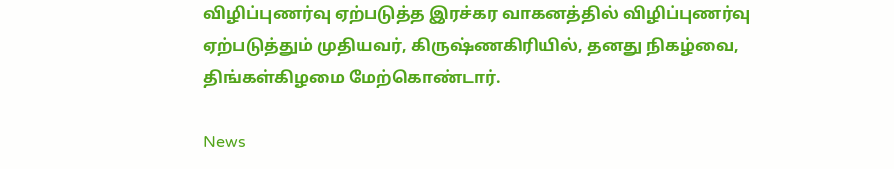விழிப்புணர்வு ஏற்படுத்த இரச்கர வாகனத்தில் விழிப்புணர்வு ஏற்படுத்தும் முதியவர், கிருஷ்ணகிரியில், தனது நிகழ்வை, திங்கள்கிழமை மேற்கொண்டார்.

News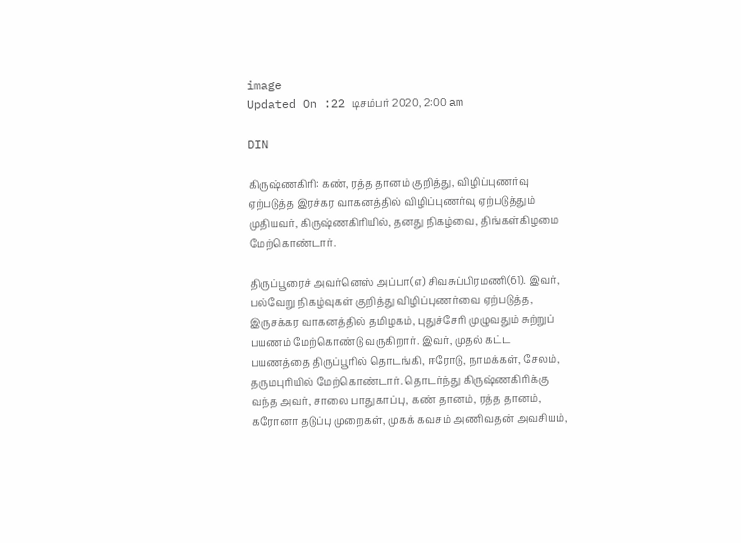image
Updated On :22 டிசம்பர் 2020, 2:00 am

DIN

கிருஷ்ணகிரி: கண், ரத்த தானம் குறித்து, விழிப்புணர்வு ஏற்படுத்த இரச்கர வாகனத்தில் விழிப்புணர்வு ஏற்படுத்தும் முதியவர், கிருஷ்ணகிரியில், தனது நிகழ்வை, திங்கள்கிழமை மேற்கொண்டார்.

திருப்பூரைச் அவர்னெஸ் அப்பா(எ) சிவசுப்பிரமணி(61). இவர், பல்வேறு நிகழ்வுகள் குறித்து விழிப்புணர்வை ஏற்படுத்த, இருசக்கர வாகனத்தில் தமிழகம், புதுச்சேரி முழுவதும் சுற்றுப் பயணம் மேற்கொண்டு வருகிறார். இவர், முதல் கட்ட பயணத்தை திருப்பூரில் தொடங்கி, ஈரோடு, நாமக்கள், சேலம், தருமபுரியில் மேற்கொண்டார். தொடர்ந்து கிருஷ்ணகிரிக்கு வந்த அவர், சாலை பாதுகாப்பு, கண் தானம், ரத்த தானம், கரோனா தடுப்பு முறைகள், முகக் கவசம் அணிவதன் அவசியம்,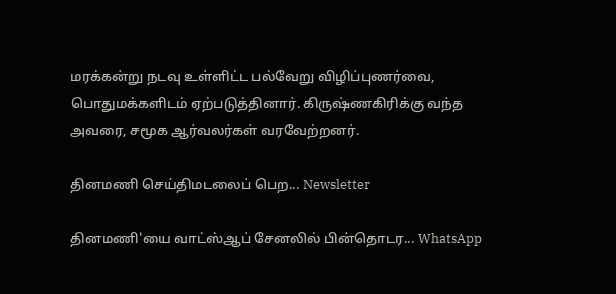மரக்கன்று நடவு உள்ளிட்ட பல்வேறு விழிப்புணர்வை, பொதுமக்களிடம் ஏற்படுத்தினார். கிருஷ்ணகிரிக்கு வந்த அவரை, சமூக ஆர்வலர்கள் வரவேற்றனர்.

தினமணி செய்திமடலைப் பெற... Newsletter

தினமணி'யை வாட்ஸ்ஆப் சேனலில் பின்தொடர... WhatsApp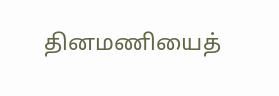தினமணியைத்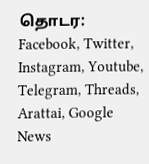தொடர: Facebook, Twitter, Instagram, Youtube, Telegram, Threads, Arattai, Google News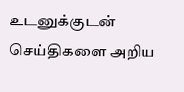உடனுக்குடன் செய்திகளை அறிய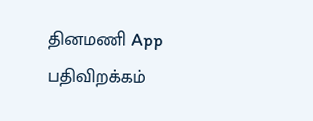தினமணி App பதிவிறக்கம்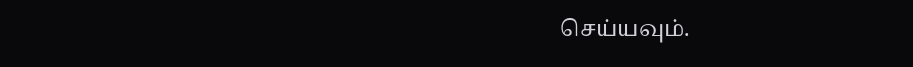செய்யவும்.